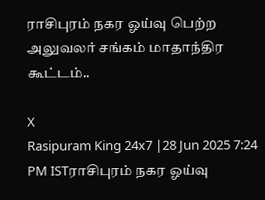ராசிபுரம் நகர ஓய்வு பெற்ற அலுவலர் சங்கம் மாதாந்திர கூட்டம்..

X
Rasipuram King 24x7 |28 Jun 2025 7:24 PM ISTராசிபுரம் நகர ஓய்வு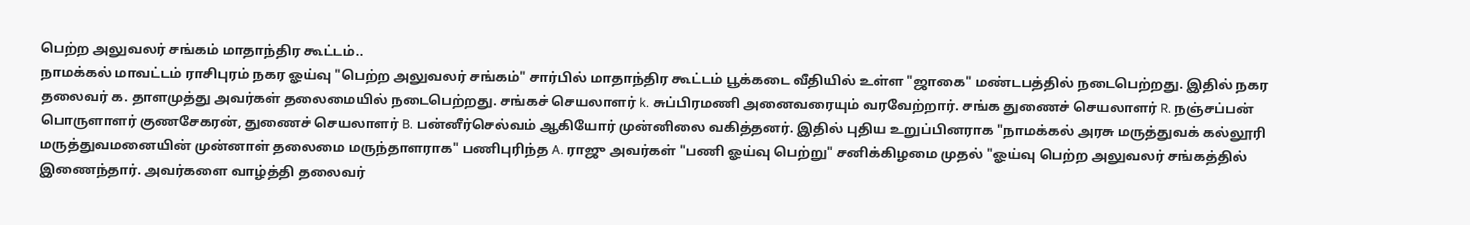பெற்ற அலுவலர் சங்கம் மாதாந்திர கூட்டம்..
நாமக்கல் மாவட்டம் ராசிபுரம் நகர ஓய்வு "பெற்ற அலுவலர் சங்கம்" சார்பில் மாதாந்திர கூட்டம் பூக்கடை வீதியில் உள்ள "ஜாகை" மண்டபத்தில் நடைபெற்றது. இதில் நகர தலைவர் க. தாளமுத்து அவர்கள் தலைமையில் நடைபெற்றது. சங்கச் செயலாளர் k. சுப்பிரமணி அனைவரையும் வரவேற்றார். சங்க துணைச் செயலாளர் R. நஞ்சப்பன் பொருளாளர் குணசேகரன், துணைச் செயலாளர் B. பன்னீர்செல்வம் ஆகியோர் முன்னிலை வகித்தனர். இதில் புதிய உறுப்பினராக "நாமக்கல் அரசு மருத்துவக் கல்லூரி மருத்துவமனையின் முன்னாள் தலைமை மருந்தாளராக" பணிபுரிந்த A. ராஜு அவர்கள் "பணி ஓய்வு பெற்று" சனிக்கிழமை முதல் "ஓய்வு பெற்ற அலுவலர் சங்கத்தில் இணைந்தார். அவர்களை வாழ்த்தி தலைவர்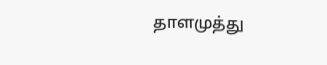தாளமுத்து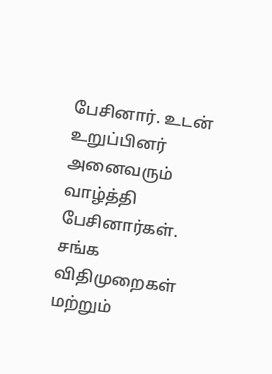பேசினார். உடன் உறுப்பினர் அனைவரும் வாழ்த்தி பேசினார்கள். சங்க விதிமுறைகள் மற்றும்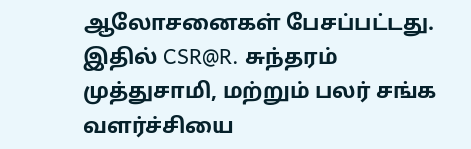ஆலோசனைகள் பேசப்பட்டது. இதில் CSR@R. சுந்தரம் முத்துசாமி, மற்றும் பலர் சங்க வளர்ச்சியை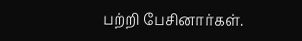பற்றி பேசினார்கள்.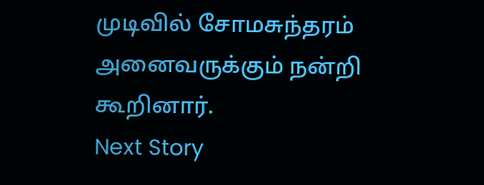முடிவில் சோமசுந்தரம் அனைவருக்கும் நன்றி கூறினார்.
Next Story